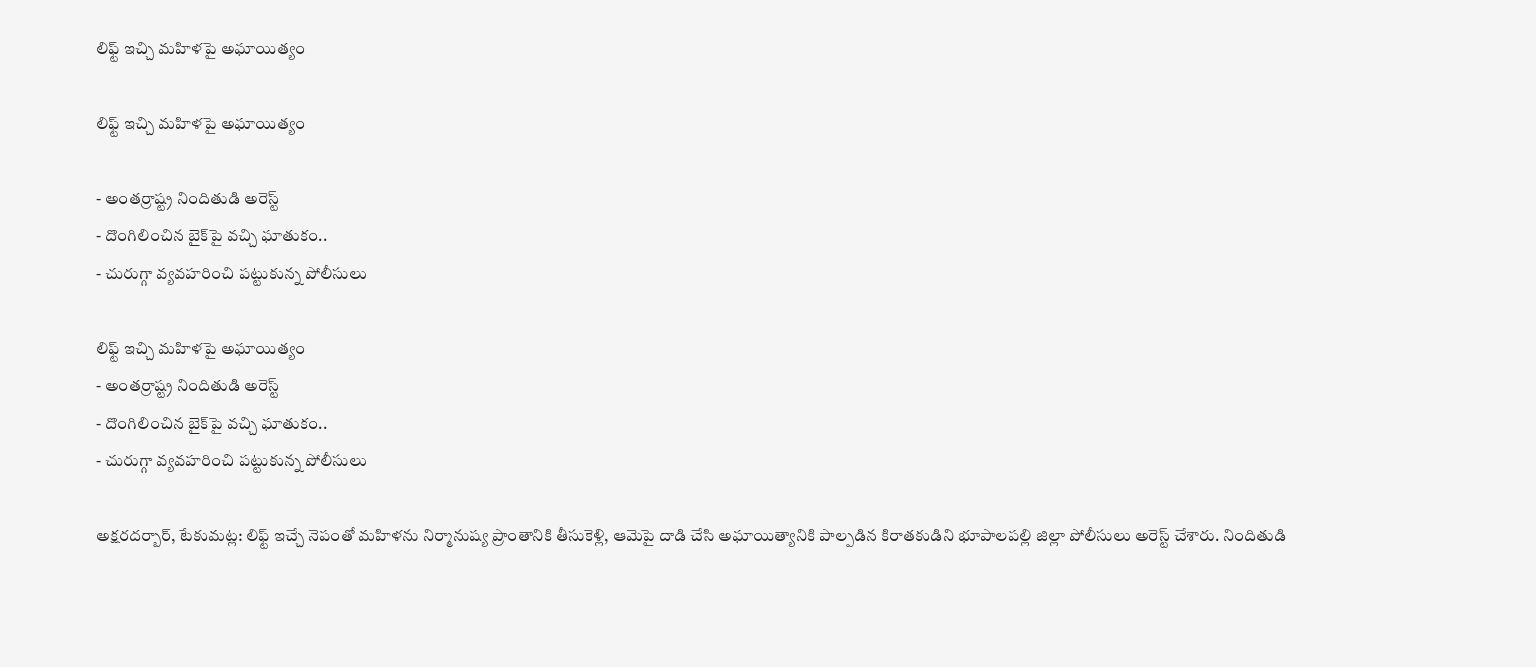లిఫ్ట్ ఇచ్చి మహిళపై అఘాయిత్యం

లిఫ్ట్ ఇచ్చి మహిళపై అఘాయిత్యం

- అంతర్రాష్ట్ర నిందితుడి అరెస్ట్
- దొంగిలించిన బైక్‌పై వచ్చి ఘాతుకం..
- చురుగ్గా వ్యవహరించి పట్టుకున్న పోలీసులు

లిఫ్ట్ ఇచ్చి మహిళపై అఘాయిత్యం
- అంతర్రాష్ట్ర నిందితుడి అరెస్ట్
- దొంగిలించిన బైక్‌పై వచ్చి ఘాతుకం..
- చురుగ్గా వ్యవహరించి పట్టుకున్న పోలీసులు

అక్షరదర్బార్, టేకుమట్ల: లిఫ్ట్ ఇచ్చే నెపంతో మహిళను నిర్మానుష్య ప్రాంతానికి తీసుకెళ్లి, ఆమెపై దాడి చేసి అఘాయిత్యానికి పాల్పడిన కిరాతకుడిని భూపాలపల్లి జిల్లా పోలీసులు అరెస్ట్ చేశారు. నిందితుడి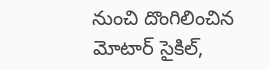నుంచి దొంగిలించిన మోటార్ సైకిల్,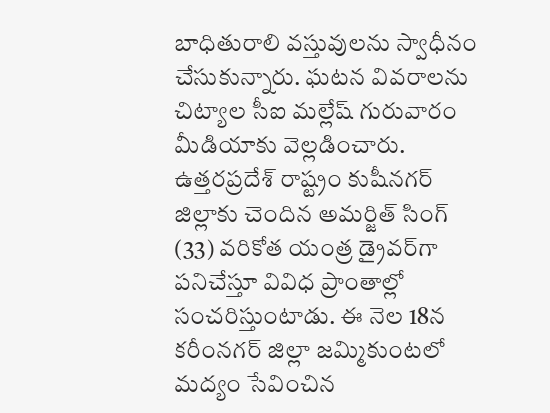బాధితురాలి వస్తువులను స్వాధీనం చేసుకున్నారు. ఘటన వివరాలను చిట్యాల సీఐ మల్లేష్ గురువారం మీడియాకు వెల్లడించారు. ఉత్తరప్రదేశ్ రాష్ట్రం కుషీనగర్ జిల్లాకు చెందిన అమర్జిత్ సింగ్ (33) వరికోత యంత్ర డ్రైవర్‌గా పనిచేస్తూ వివిధ ప్రాంతాల్లో సంచరిస్తుంటాడు. ఈ నెల 18న కరీంనగర్ జిల్లా జమ్మికుంటలో మద్యం సేవించిన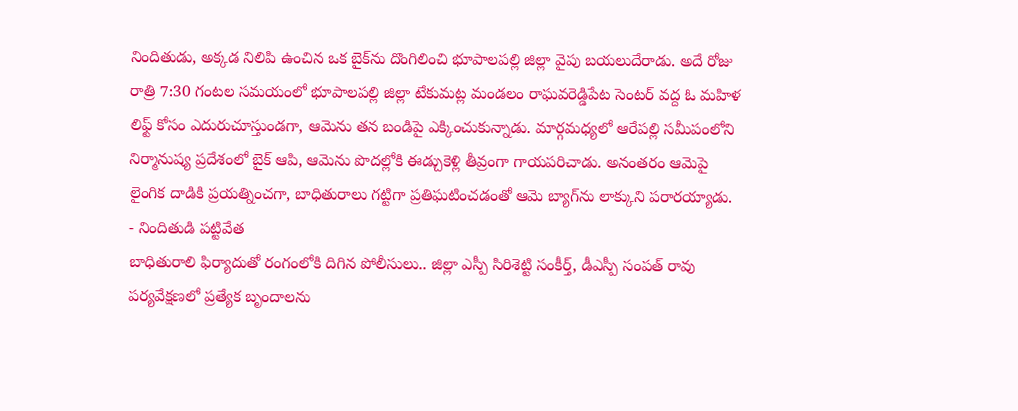నిందితుడు, అక్కడ నిలిపి ఉంచిన ఒక బైక్‌ను దొంగిలించి భూపాలపల్లి జిల్లా వైపు బయలుదేరాడు. అదే రోజు రాత్రి 7:30 గంటల సమయంలో భూపాలపల్లి జిల్లా టేకుమట్ల మండలం రాఘవరెడ్డిపేట సెంటర్ వద్ద ఓ మహిళ లిఫ్ట్ కోసం ఎదురుచూస్తుండగా, ఆమెను తన బండిపై ఎక్కించుకున్నాడు. మార్గమధ్యలో ఆరేపల్లి సమీపంలోని నిర్మానుష్య ప్రదేశంలో బైక్ ఆపి, ఆమెను పొదల్లోకి ఈడ్చుకెళ్లి తీవ్రంగా గాయపరిచాడు. అనంతరం ఆమెపై లైంగిక దాడికి ప్రయత్నించగా, బాధితురాలు గట్టిగా ప్రతిఘటించడంతో ఆమె బ్యాగ్‌ను లాక్కుని పరారయ్యాడు.
- నిందితుడి పట్టివేత
బాధితురాలి ఫిర్యాదుతో రంగంలోకి దిగిన పోలీసులు.. జిల్లా ఎస్పీ సిరిశెట్టి సంకీర్త్, డీఎస్పీ సంపత్ రావు పర్యవేక్షణలో ప్రత్యేక బృందాలను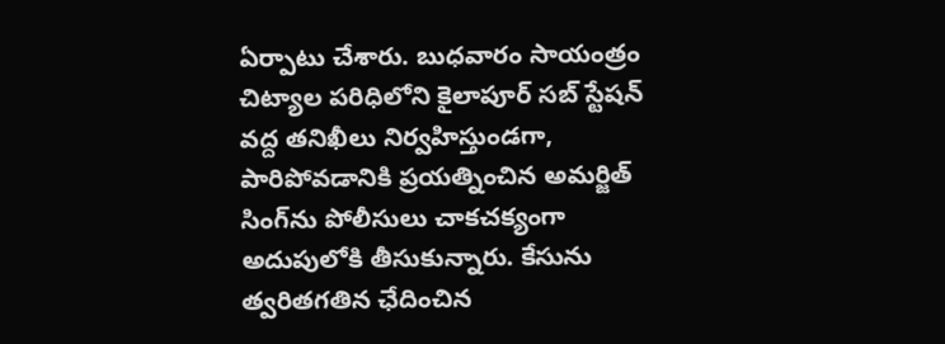ఏర్పాటు చేశారు. బుధవారం సాయంత్రం చిట్యాల పరిధిలోని కైలాపూర్ సబ్ స్టేషన్ వద్ద తనిఖీలు నిర్వహిస్తుండగా, పారిపోవడానికి ప్రయత్నించిన అమర్జిత్ సింగ్‌ను పోలీసులు చాకచక్యంగా అదుపులోకి తీసుకున్నారు. కేసును త్వరితగతిన ఛేదించిన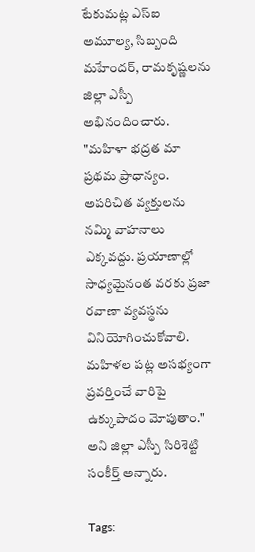టేకుమట్ల ఎస్ఐ అమూల్య, సిబ్బంది మహేందర్, రామకృష్ణలను జిల్లా ఎస్పీ అభినందించారు. "మహిళా భద్రత మా ప్రథమ ప్రాధాన్యం. అపరిచిత వ్యక్తులను నమ్మి వాహనాలు ఎక్కవద్దు. ప్రయాణాల్లో సాధ్యమైనంత వరకు ప్రజా రవాణా వ్యవస్థను వినియోగించుకోవాలి. మహిళల పట్ల అసభ్యంగా ప్రవర్తించే వారిపై ఉక్కుపాదం మోపుతాం." అని జిల్లా ఎస్పీ సిరిశెట్టి సంకీర్త్ అన్నారు.

Tags: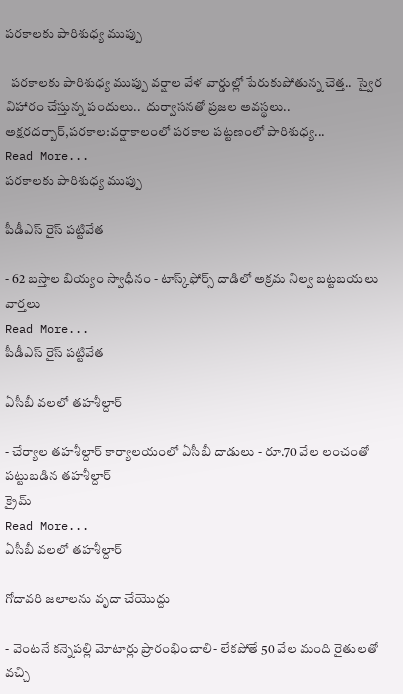పరకాలకు పారిశుధ్య ముప్పు

  పరకాలకు పారిశుధ్య ముప్పు వర్షాల వేళ వార్డుల్లో పేరుకుపోతున్న చెత్త..  స్వైర విహారం చేస్తున్న పందులు..  దుర్వాసనతో ప్రజల అవస్థలు..  అక్షరదర్బార్,పరకాల:వర్షాకాలంలో పరకాల పట్టణంలో పారిశుధ్య...
Read More...
పరకాలకు పారిశుధ్య ముప్పు

పీడీఎస్ రైస్ పట్టివేత

- 62 బస్తాల బియ్యం స్వాధీనం - టాస్క్‌ఫోర్స్ దాడిలో అక్రమ నిల్వ బట్టబయలు
వార్తలు
Read More...
పీడీఎస్ రైస్ పట్టివేత

ఏసీబీ వలలో తహశీల్దార్

- చేర్యాల తహశీల్దార్ కార్యాలయంలో ఏసీబీ దాడులు - రూ.70 వేల లంచంతో పట్టుబడిన తహశీల్దార్
క్రైమ్
Read More...
ఏసీబీ వలలో తహశీల్దార్

గోదావరి జలాలను వృదా చేయొద్దు

- వెంటనే కన్నెపల్లి మోటార్లు ప్రారంభించాలి- లేకపోతే 50 వేల మంది రైతులతో వచ్చి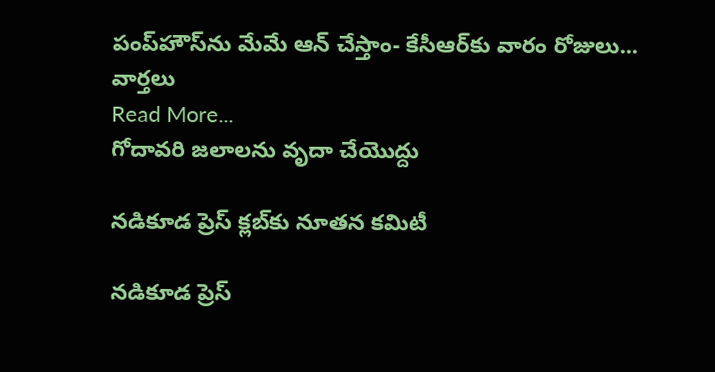పంప్‌హౌస్‌ను మేమే ఆన్ చేస్తాం- కేసీఆర్‌కు వారం రోజులు...
వార్తలు
Read More...
గోదావరి జలాలను వృదా చేయొద్దు

నడికూడ ప్రెస్ క్లబ్‌కు నూతన కమిటీ

నడికూడ ప్రెస్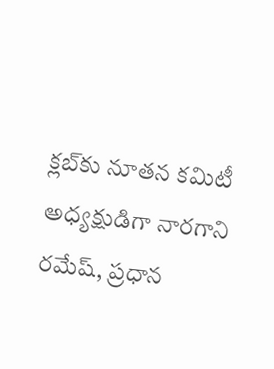క్లబ్‌కు నూతన కమిటీ అధ్యక్షుడిగా నారగాని రమేష్, ప్రధాన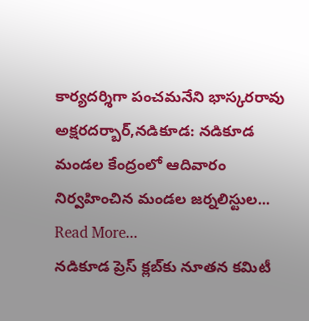కార్యదర్శిగా పంచమనేని భాస్కరరావు అక్షరదర్బార్,నడికూడ: నడికూడ మండల కేంద్రంలో ఆదివారం నిర్వహించిన మండల జర్నలిస్టుల...
Read More...
నడికూడ ప్రెస్ క్లబ్‌కు నూతన కమిటీ